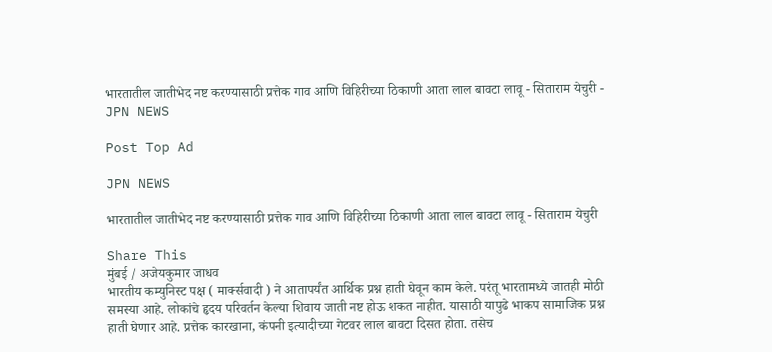भारतातील जातीभेद नष्ट करण्यासाठी प्रत्तेक गाव आणि विहिरीच्या ठिकाणी आता लाल बावटा लावू - सिताराम येचुरी - JPN NEWS

Post Top Ad

JPN NEWS

भारतातील जातीभेद नष्ट करण्यासाठी प्रत्तेक गाव आणि विहिरीच्या ठिकाणी आता लाल बावटा लावू - सिताराम येचुरी

Share This
मुंबई / अजेयकुमार जाधव
भारतीय कम्युनिस्ट पक्ष ( मार्क्सवादी ) ने आतापर्यंत आर्थिक प्रश्न हाती घेवून काम केले. परंतू भारतामध्ये जातही मोठी समस्या आहे. लोकांचे हृदय परिवर्तन केल्या शिवाय जाती नष्ट होऊ शकत नाहीत. यासाठी यापुढे भाकप सामाजिक प्रश्न हाती घेणार आहे. प्रत्तेक कारखाना, कंपनी इत्यादीच्या गेटवर लाल बावटा दिसत होता. तसेच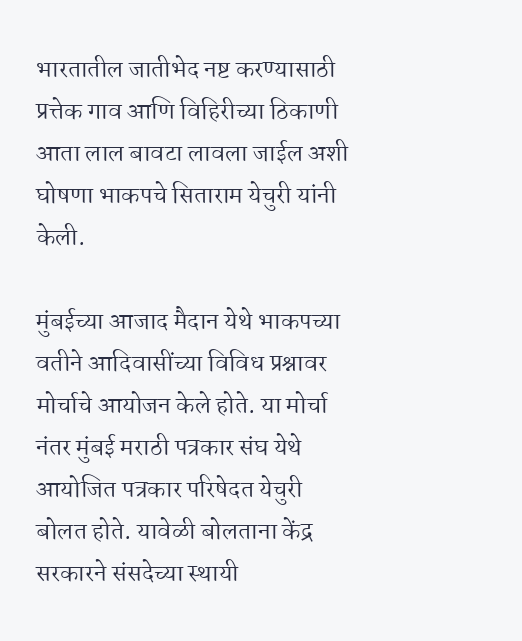भारतातील जातीभेद नष्ट करण्यासाठी प्रत्तेक गाव आणि विहिरीच्या ठिकाणी आता लाल बावटा लावला जाईल अशी घोषणा भाकपचे सिताराम येचुरी यांनी केली.

मुंबईच्या आजाद मैदान येथे भाकपच्या वतीने आदिवासींच्या विविध प्रश्नावर मोर्चाचे आयोजन केले होते. या मोर्चा नंतर मुंबई मराठी पत्रकार संघ येथे आयोजित पत्रकार परिषेदत येचुरी बोलत होते. यावेळी बोलताना केंद्र सरकारने संसदेच्या स्थायी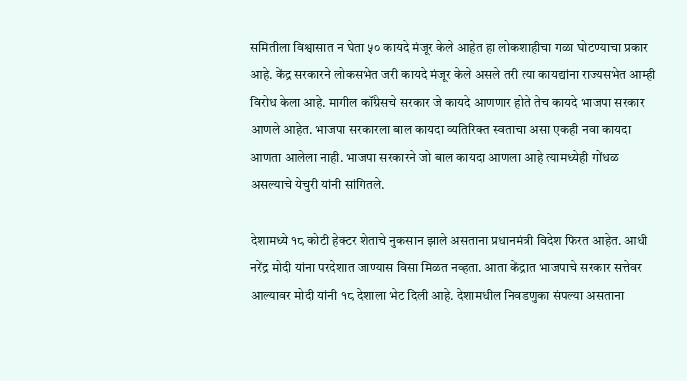समितीला विश्वासात न घेता ५० कायदे मंजूर केले आहेत हा लोकशाहीचा गळा घोटण्याचा प्रकार आहे. केंद्र सरकारने लोकसभेत जरी कायदे मंजूर केले असले तरी त्या कायद्यांना राज्यसभेत आम्ही विरोध केला आहे. मागील कॉंग्रेसचे सरकार जे कायदे आणणार होते तेच कायदे भाजपा सरकार आणले आहेत. भाजपा सरकारला बाल कायदा व्यतिरिक्त स्वताचा असा एकही नवा कायदा आणता आलेला नाही. भाजपा सरकारने जो बाल कायदा आणला आहे त्यामध्येही गोंधळ असल्याचे येचुरी यांनी सांगितले.

देशामध्ये १८ कोटी हेक्टर शेताचे नुकसान झाले असताना प्रधानमंत्री विदेश फिरत आहेत. आधी नरेंद्र मोदी यांना परदेशात जाण्यास विसा मिळत नव्हता. आता केंद्रात भाजपाचे सरकार सत्तेवर आल्यावर मोदी यांनी १८ देशाला भेट दिली आहे. देशामधील निवडणुका संपल्या असताना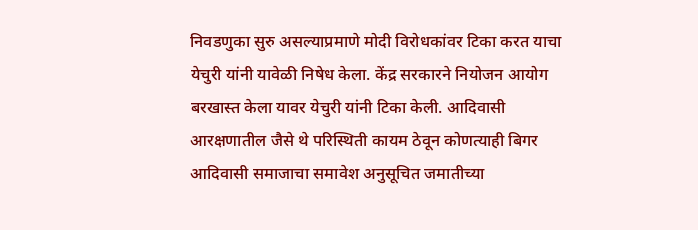निवडणुका सुरु असल्याप्रमाणे मोदी विरोधकांवर टिका करत याचा येचुरी यांनी यावेळी निषेध केला. केंद्र सरकारने नियोजन आयोग बरखास्त केला यावर येचुरी यांनी टिका केली. आदिवासी आरक्षणातील जैसे थे परिस्थिती कायम ठेवून कोणत्याही बिगर आदिवासी समाजाचा समावेश अनुसूचित जमातीच्या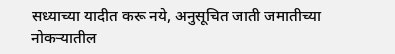सध्याच्या यादीत करू नये, अनुसूचित जाती जमातीच्या नोकऱ्यातील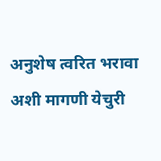अनुशेष त्वरित भरावा अशी मागणी येचुरी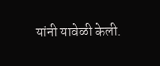यांनी यावेळी केली.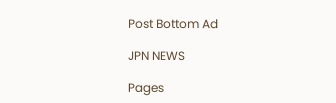Post Bottom Ad

JPN NEWS

Pages